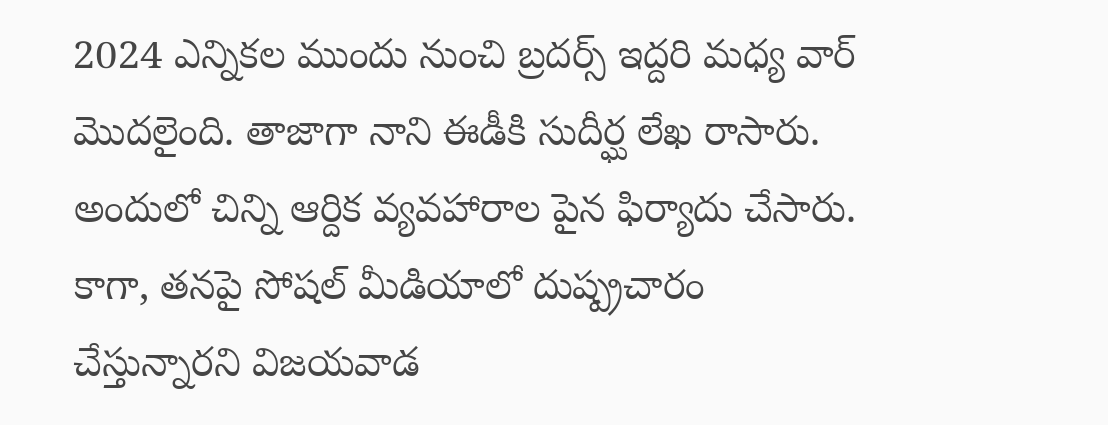2024 ఎన్నికల ముందు నుంచి బ్రదర్స్ ఇద్దరి మధ్య వార్ మొదలైంది. తాజాగా నాని ఈడీకి సుదీర్ఘ లేఖ రాసారు. అందులో చిన్ని ఆర్దిక వ్యవహారాల పైన ఫిర్యాదు చేసారు. కాగా, తనపై సోషల్ మీడియాలో దుష్ప్రచారం చేస్తున్నారని విజయవాడ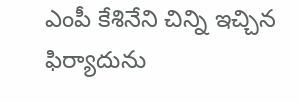ఎంపీ కేశినేని చిన్ని ఇచ్చిన ఫిర్యాదును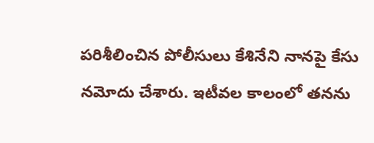పరిశీలించిన పోలీసులు కేశినేని నానపై కేసు నమోదు చేశారు. ఇటీవల కాలంలో తనను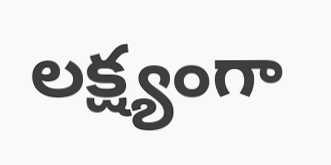లక్ష్యంగా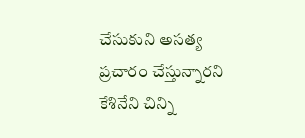చేసుకుని అసత్య ప్రచారం చేస్తున్నారని కేశినేని చిన్ని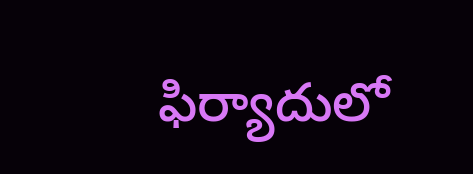ఫిర్యాదులో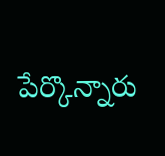పేర్కొన్నారు